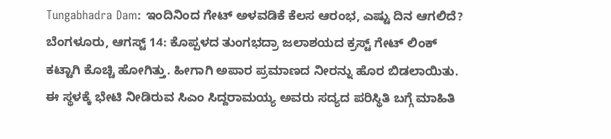Tungabhadra Dam: ಇಂದಿನಿಂದ ಗೇಟ್ ಅಳವಡಿಕೆ ಕೆಲಸ ಆರಂಭ, ಎಷ್ಟು ದಿನ ಆಗಲಿದೆ?
ಬೆಂಗಳೂರು, ಆಗಸ್ಟ್ 14: ಕೊಪ್ಪಳದ ತುಂಗಭದ್ರಾ ಜಲಾಶಯದ ಕ್ರಸ್ಟ್ ಗೇಟ್ ಲಿಂಕ್ ಕಟ್ಟಾಗಿ ಕೊಚ್ಚಿ ಹೋಗಿತ್ತು. ಹೀಗಾಗಿ ಅಪಾರ ಪ್ರಮಾಣದ ನೀರನ್ನು ಹೊರ ಬಿಡಲಾಯಿತು. ಈ ಸ್ಥಳಕ್ಕೆ ಭೇಟಿ ನೀಡಿರುವ ಸಿಎಂ ಸಿದ್ದರಾಮಯ್ಯ ಅವರು ಸದ್ಯದ ಪರಿಸ್ಥಿತಿ ಬಗ್ಗೆ ಮಾಹಿತಿ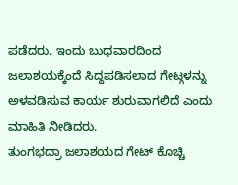ಪಡೆದರು. ಇಂದು ಬುಧವಾರದಿಂದ ಜಲಾಶಯಕ್ಕೆಂದೆ ಸಿದ್ದಪಡಿಸಲಾದ ಗೇಟ್ಗಳನ್ನು ಅಳವಡಿಸುವ ಕಾರ್ಯ ಶುರುವಾಗಲಿದೆ ಎಂದು ಮಾಹಿತಿ ನೀಡಿದರು.
ತುಂಗಭದ್ರಾ ಜಲಾಶಯದ ಗೇಟ್ ಕೊಚ್ಚಿ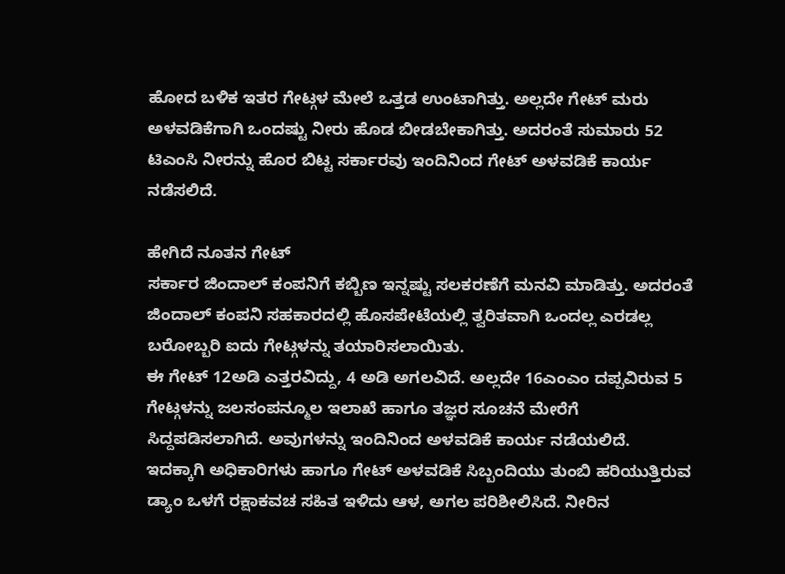ಹೋದ ಬಳಿಕ ಇತರ ಗೇಟ್ಗಳ ಮೇಲೆ ಒತ್ತಡ ಉಂಟಾಗಿತ್ತು. ಅಲ್ಲದೇ ಗೇಟ್ ಮರು ಅಳವಡಿಕೆಗಾಗಿ ಒಂದಷ್ಟು ನೀರು ಹೊಡ ಬೀಡಬೇಕಾಗಿತ್ತು. ಅದರಂತೆ ಸುಮಾರು 52 ಟಿಎಂಸಿ ನೀರನ್ನು ಹೊರ ಬಿಟ್ಟ ಸರ್ಕಾರವು ಇಂದಿನಿಂದ ಗೇಟ್ ಅಳವಡಿಕೆ ಕಾರ್ಯ ನಡೆಸಲಿದೆ.

ಹೇಗಿದೆ ನೂತನ ಗೇಟ್
ಸರ್ಕಾರ ಜಿಂದಾಲ್ ಕಂಪನಿಗೆ ಕಬ್ಬಿಣ ಇನ್ನಷ್ಟು ಸಲಕರಣೆಗೆ ಮನವಿ ಮಾಡಿತ್ತು. ಅದರಂತೆ ಜಿಂದಾಲ್ ಕಂಪನಿ ಸಹಕಾರದಲ್ಲಿ ಹೊಸಪೇಟೆಯಲ್ಲಿ ತ್ವರಿತವಾಗಿ ಒಂದಲ್ಲ ಎರಡಲ್ಲ ಬರೋಬ್ಬರಿ ಐದು ಗೇಟ್ಗಳನ್ನು ತಯಾರಿಸಲಾಯಿತು.
ಈ ಗೇಟ್ 12ಅಡಿ ಎತ್ತರವಿದ್ದು, 4 ಅಡಿ ಅಗಲವಿದೆ. ಅಲ್ಲದೇ 16ಎಂಎಂ ದಪ್ಪವಿರುವ 5 ಗೇಟ್ಗಳನ್ನು ಜಲಸಂಪನ್ಮೂಲ ಇಲಾಖೆ ಹಾಗೂ ತಜ್ಞರ ಸೂಚನೆ ಮೇರೆಗೆ ಸಿದ್ದಪಡಿಸಲಾಗಿದೆ. ಅವುಗಳನ್ನು ಇಂದಿನಿಂದ ಅಳವಡಿಕೆ ಕಾರ್ಯ ನಡೆಯಲಿದೆ.
ಇದಕ್ಕಾಗಿ ಅಧಿಕಾರಿಗಳು ಹಾಗೂ ಗೇಟ್ ಅಳವಡಿಕೆ ಸಿಬ್ಬಂದಿಯು ತುಂಬಿ ಹರಿಯುತ್ತಿರುವ ಡ್ಯಾಂ ಒಳಗೆ ರಕ್ಷಾಕವಚ ಸಹಿತ ಇಳಿದು ಆಳ, ಅಗಲ ಪರಿಶೀಲಿಸಿದೆ. ನೀರಿನ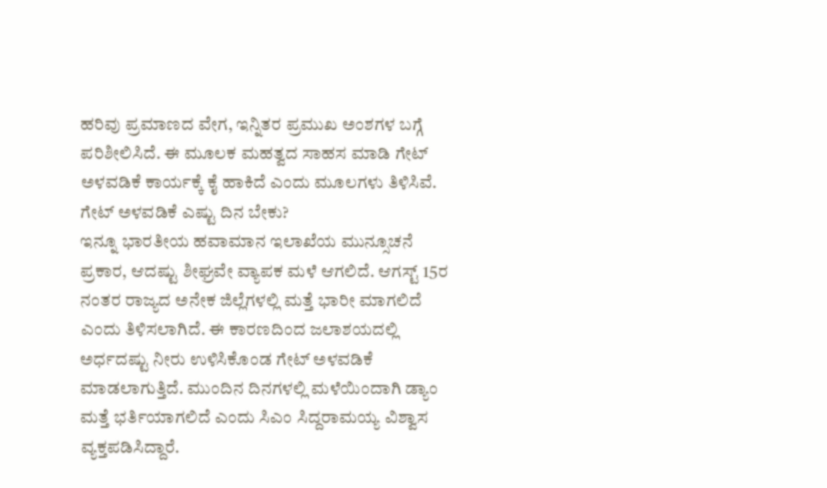ಹರಿವು ಪ್ರಮಾಣದ ವೇಗ, ಇನ್ನಿತರ ಪ್ರಮುಖ ಅಂಶಗಳ ಬಗ್ಗೆ ಪರಿಶೀಲಿಸಿದೆ. ಈ ಮೂಲಕ ಮಹತ್ವದ ಸಾಹಸ ಮಾಡಿ ಗೇಟ್ ಅಳವಡಿಕೆ ಕಾರ್ಯಕ್ಕೆ ಕೈ ಹಾಕಿದೆ ಎಂದು ಮೂಲಗಳು ತಿಳಿಸಿವೆ.
ಗೇಟ್ ಅಳವಡಿಕೆ ಎಷ್ಟು ದಿನ ಬೇಕು?
ಇನ್ನೂ ಭಾರತೀಯ ಹವಾಮಾನ ಇಲಾಖೆಯ ಮುನ್ಸೂಚನೆ ಪ್ರಕಾರ, ಆದಷ್ಟು ಶೀಘ್ರವೇ ವ್ಯಾಪಕ ಮಳೆ ಆಗಲಿದೆ. ಆಗಸ್ಟ್ 15ರ ನಂತರ ರಾಜ್ಯದ ಅನೇಕ ಜಿಲ್ಲೆಗಳಲ್ಲಿ ಮತ್ತೆ ಭಾರೀ ಮಾಗಲಿದೆ ಎಂದು ತಿಳಿಸಲಾಗಿದೆ. ಈ ಕಾರಣದಿಂದ ಜಲಾಶಯದಲ್ಲಿ ಅರ್ಧದಷ್ಟು ನೀರು ಉಳಿಸಿಕೊಂಡ ಗೇಟ್ ಅಳವಡಿಕೆ ಮಾಡಲಾಗುತ್ತಿದೆ. ಮುಂದಿನ ದಿನಗಳಲ್ಲಿ ಮಳೆಯಿಂದಾಗಿ ಡ್ಯಾಂ ಮತ್ತೆ ಭರ್ತಿಯಾಗಲಿದೆ ಎಂದು ಸಿಎಂ ಸಿದ್ದರಾಮಯ್ಯ ವಿಶ್ವಾಸ ವ್ಯಕ್ತಪಡಿಸಿದ್ದಾರೆ.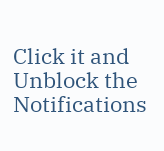Click it and Unblock the Notifications